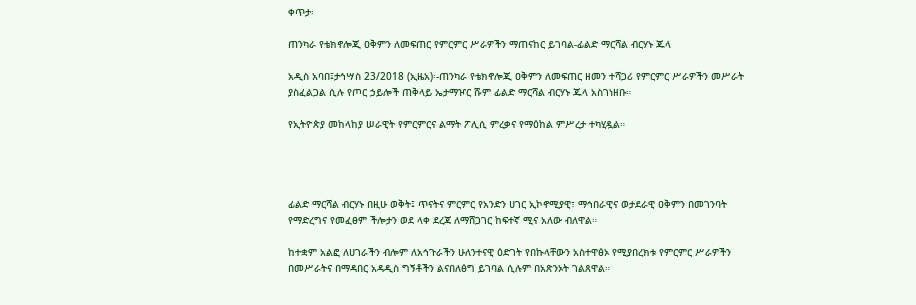ቀጥታ፡

ጠንካራ የቴክኖሎጂ ዐቅምን ለመፍጠር የምርምር ሥራዎችን ማጠናከር ይገባል-ፊልድ ማርሻል ብርሃኑ ጁላ

አዲስ አባበ፤ታኅሣስ 23/2018 (ኢዜአ)፡-ጠንካራ የቴክኖሎጂ ዐቅምን ለመፍጠር ዘመን ተሻጋሪ የምርምር ሥራዎችን መሥራት ያስፈልጋል ሲሉ የጦር ኃይሎች ጠቅላይ ኤታማዦር ሹም ፊልድ ማርሻል ብርሃኑ ጁላ አስገነዘቡ።

የኢትዮጵያ መከላከያ ሠራዊት የምርምርና ልማት ፖሊሲ ምረቃና የማዕከል ምሥረታ ተካሂዷል።




ፊልድ ማርሻል ብርሃኑ በዚሁ ወቅት፤ ጥናትና ምርምር የአንድን ሀገር ኢኮኖሚያዊ፣ ማኅበራዊና ወታደራዊ ዐቅምን በመገንባት የማድረግና የመፈፀም ችሎታን ወደ ላቀ ደረጃ ለማሸጋገር ከፍተኛ ሚና አለው ብለዋል።

ከተቋም አልፎ ለሀገራችን ብሎም ለአኅጉራችን ሁለንተናዊ ዕድገት የበኩላቸውን አስተዋፅኦ የሚያበረክቱ የምርምር ሥራዎችን በመሥራትና በማዳበር አዳዲስ ግኝቶችን ልናበለፅግ ይገባል ሲሉም በአጽንኦት ገልጸዋል።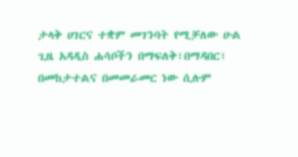ታላቅ ሀገርና ተቋም መገንባት የሚቻለው ሁል ጊዜ አዳዲስ ሐሳቦችን በማፍለቅ፣በማዳበር፣ በመከታተልና በመመራመር ነው ሲሉም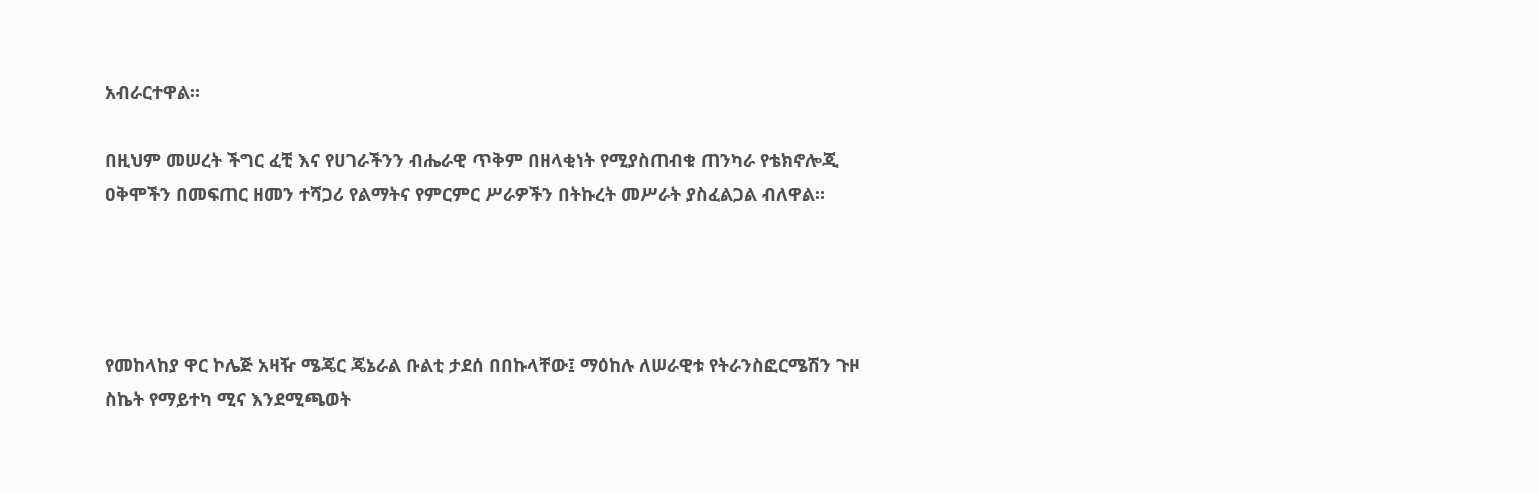አብራርተዋል።

በዚህም መሠረት ችግር ፈቺ እና የሀገራችንን ብሔራዊ ጥቅም በዘላቂነት የሚያስጠብቁ ጠንካራ የቴክኖሎጂ ዐቅሞችን በመፍጠር ዘመን ተሻጋሪ የልማትና የምርምር ሥራዎችን በትኩረት መሥራት ያስፈልጋል ብለዋል።




የመከላከያ ዋር ኮሌጅ አዛዥ ሜጄር ጄኔራል ቡልቲ ታደሰ በበኩላቸው፤ ማዕከሉ ለሠራዊቱ የትራንስፎርሜሽን ጉዞ ስኬት የማይተካ ሚና እንደሚጫወት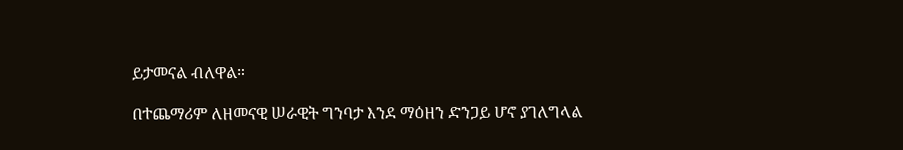ይታመናል ብለዋል።

በተጨማሪም ለዘመናዊ ሠራዊት ግንባታ እንደ ማዕዘን ድንጋይ ሆኖ ያገለግላል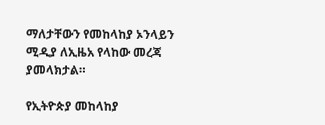ማለታቸውን የመከላከያ ኦንላይን ሚዲያ ለኢዜአ የላከው መረጃ ያመላክታል።

የኢትዮጵያ መከላከያ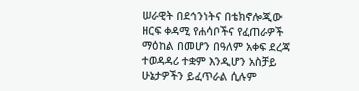ሠራዊት በደኅንነትና በቴክኖሎጂው ዘርፍ ቀዳሚ የሐሳቦችና የፈጠራዎች ማዕከል በመሆን በዓለም አቀፍ ደረጃ ተወዳዳሪ ተቋም እንዲሆን አስቻይ ሁኔታዎችን ይፈጥራል ሲሉም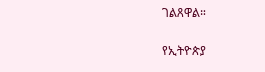ገልጸዋል።

የኢትዮጵያ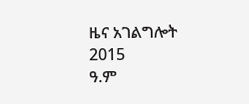ዜና አገልግሎት
2015
ዓ.ም